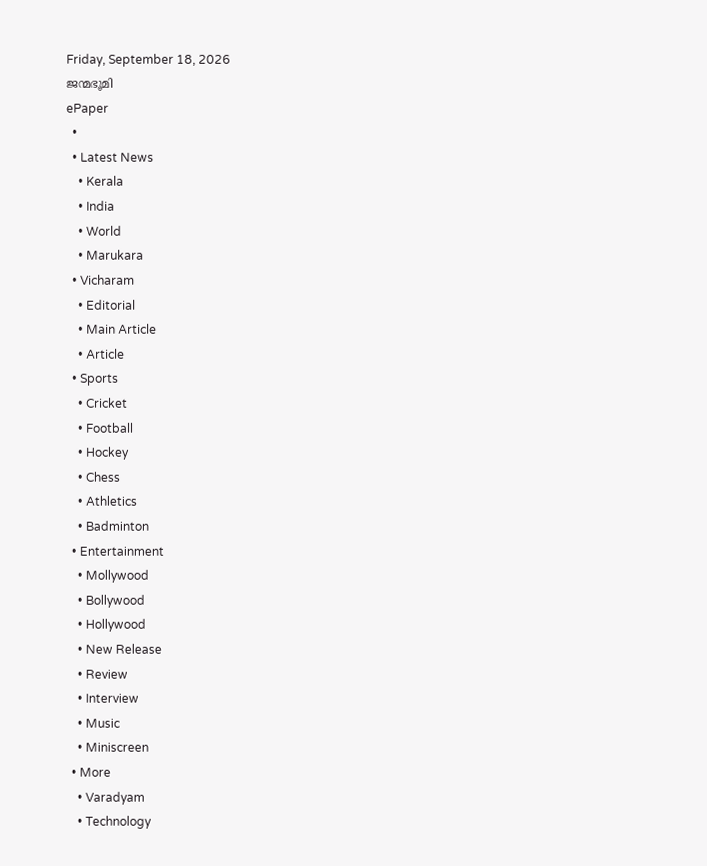Friday, September 18, 2026
ജന്മഭൂമി
ePaper
  •
  • Latest News
    • Kerala
    • India
    • World
    • Marukara
  • Vicharam
    • Editorial
    • Main Article
    • Article
  • Sports
    • Cricket
    • Football
    • Hockey
    • Chess
    • Athletics
    • Badminton
  • Entertainment
    • Mollywood
    • Bollywood
    • Hollywood
    • New Release
    • Review
    • Interview
    • Music
    • Miniscreen
  • More
    • Varadyam
    • Technology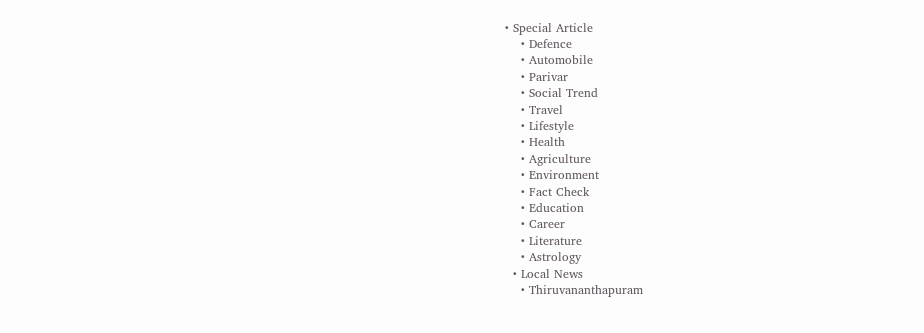• Special Article
    • Defence
    • Automobile
    • Parivar
    • Social Trend
    • Travel
    • Lifestyle
    • Health
    • Agriculture
    • Environment
    • Fact Check
    • Education
    • Career
    • Literature
    • Astrology
  • Local News
    • Thiruvananthapuram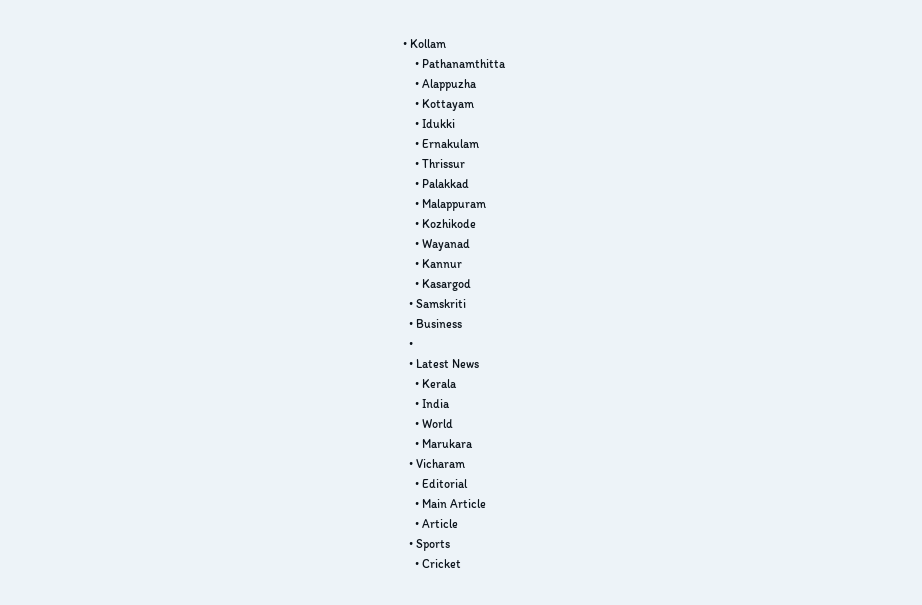• Kollam
    • Pathanamthitta
    • Alappuzha
    • Kottayam
    • Idukki
    • Ernakulam
    • Thrissur
    • Palakkad
    • Malappuram
    • Kozhikode
    • Wayanad
    • Kannur
    • Kasargod
  • Samskriti
  • Business
  •
  • Latest News
    • Kerala
    • India
    • World
    • Marukara
  • Vicharam
    • Editorial
    • Main Article
    • Article
  • Sports
    • Cricket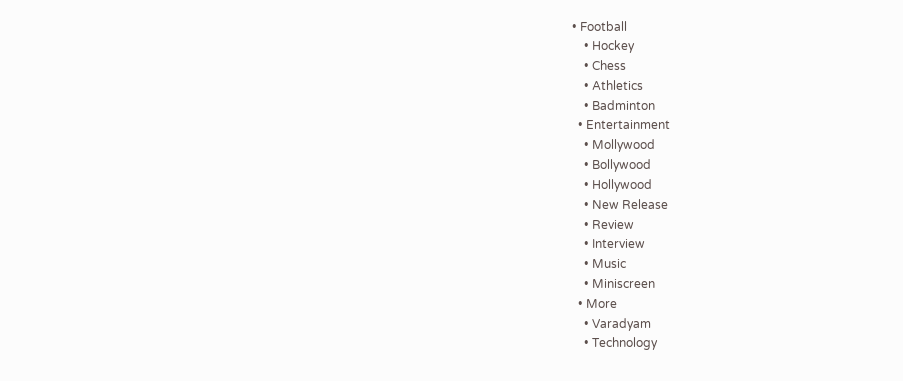• Football
    • Hockey
    • Chess
    • Athletics
    • Badminton
  • Entertainment
    • Mollywood
    • Bollywood
    • Hollywood
    • New Release
    • Review
    • Interview
    • Music
    • Miniscreen
  • More
    • Varadyam
    • Technology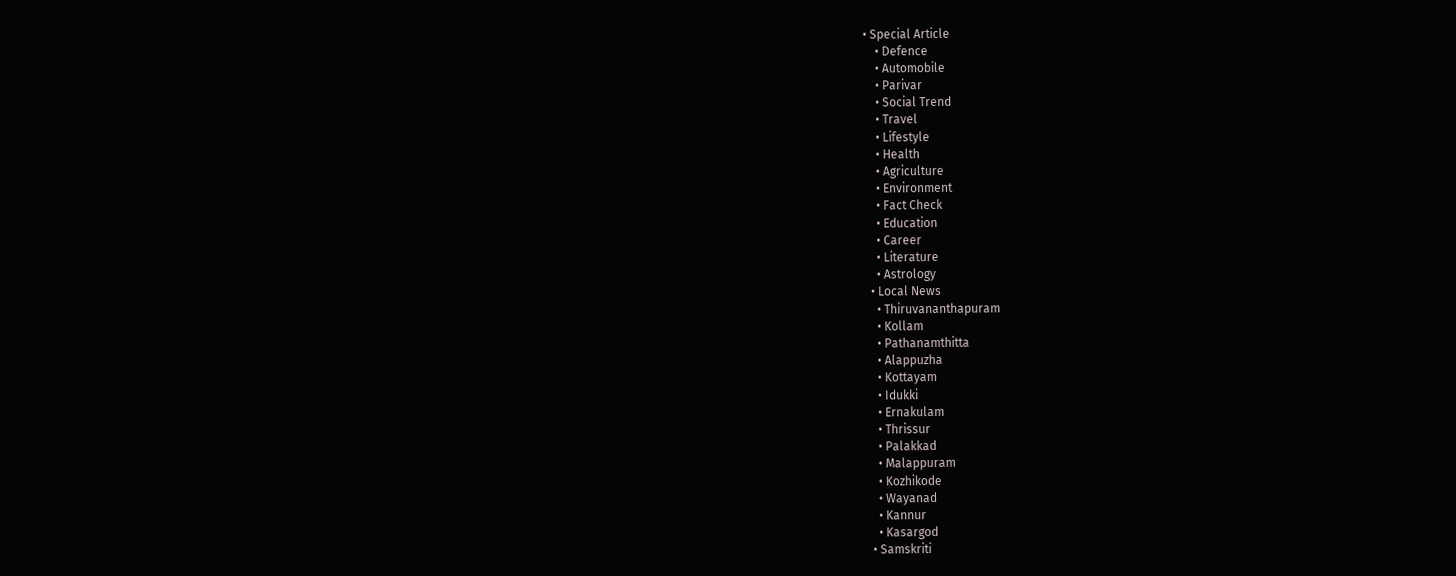• Special Article
    • Defence
    • Automobile
    • Parivar
    • Social Trend
    • Travel
    • Lifestyle
    • Health
    • Agriculture
    • Environment
    • Fact Check
    • Education
    • Career
    • Literature
    • Astrology
  • Local News
    • Thiruvananthapuram
    • Kollam
    • Pathanamthitta
    • Alappuzha
    • Kottayam
    • Idukki
    • Ernakulam
    • Thrissur
    • Palakkad
    • Malappuram
    • Kozhikode
    • Wayanad
    • Kannur
    • Kasargod
  • Samskriti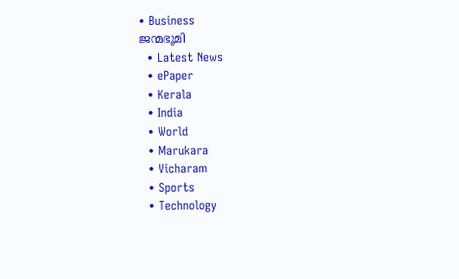• Business
ജന്മഭൂമി
  • Latest News
  • ePaper
  • Kerala
  • India
  • World
  • Marukara
  • Vicharam
  • Sports
  • Technology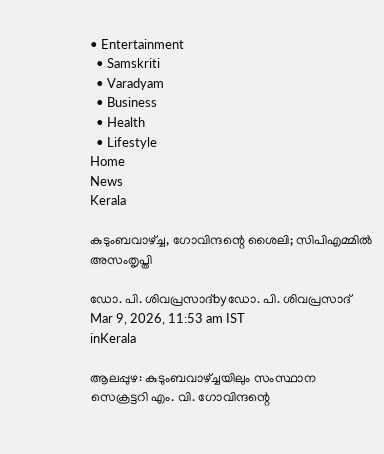• Entertainment
  • Samskriti
  • Varadyam
  • Business
  • Health
  • Lifestyle
Home
News
Kerala

കുടുംബവാഴ്‌ച്ച, ഗോവിന്ദന്റെ ശൈലി; സിപിഎമ്മില്‍ അസംതൃപ്തി

ഡോ. പി. ശിവപ്രസാദ്byഡോ. പി. ശിവപ്രസാദ്
Mar 9, 2026, 11:53 am IST
inKerala

ആലപ്പുഴ: കുടുംബവാഴ്‌ച്ചയിലും സംസ്ഥാന സെക്രട്ടറി എം. വി. ഗോവിന്ദന്റെ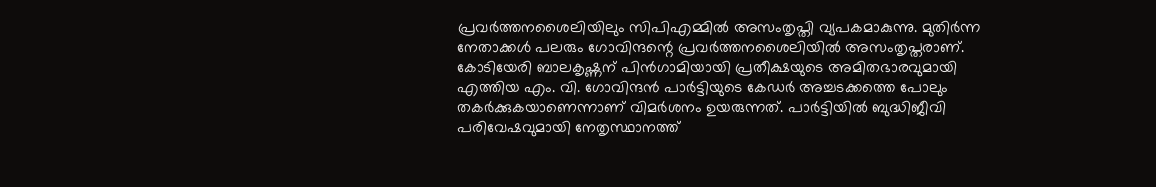പ്രവര്‍ത്തനശൈലിയിലും സിപിഎമ്മില്‍ അസംതൃപ്തി വ്യപകമാകുന്നു. മുതിര്‍ന്ന നേതാക്കള്‍ പലരും ഗോവിന്ദന്റെ പ്രവര്‍ത്തനശൈലിയില്‍ അസംതൃപ്തരാണ്. കോടിയേരി ബാലകൃഷ്ണന് പിന്‍ഗാമിയായി പ്രതീക്ഷയുടെ അമിതഭാരവുമായി എത്തിയ എം. വി. ഗോവിന്ദന്‍ പാര്‍ട്ടിയുടെ കേഡര്‍ അച്ചടക്കത്തെ പോലും തകര്‍ക്കുകയാണെന്നാണ് വിമര്‍ശനം ഉയരുന്നത്. പാര്‍ട്ടിയില്‍ ബുദ്ധിജീവി പരിവേഷവുമായി നേതൃസ്ഥാനത്ത്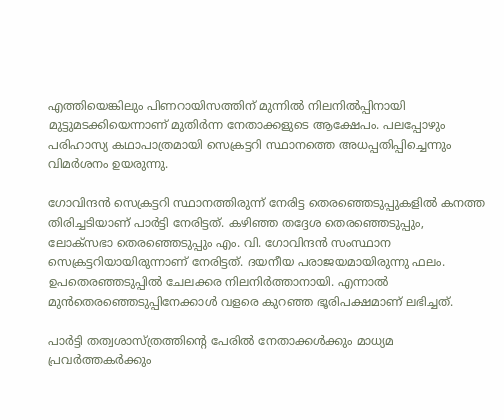എത്തിയെങ്കിലും പിണറായിസത്തിന് മുന്നില്‍ നിലനില്‍പ്പിനായി മുട്ടുമടക്കിയെന്നാണ് മുതിര്‍ന്ന നേതാക്കളുടെ ആക്ഷേപം. പലപ്പോഴും പരിഹാസ്യ കഥാപാത്രമായി സെക്രട്ടറി സ്ഥാനത്തെ അധപ്പതിപ്പിച്ചെന്നും വിമര്‍ശനം ഉയരുന്നു.

ഗോവിന്ദന്‍ സെക്രട്ടറി സ്ഥാനത്തിരുന്ന് നേരിട്ട തെരഞ്ഞെടുപ്പുകളില്‍ കനത്ത തിരിച്ചടിയാണ് പാര്‍ട്ടി നേരിട്ടത്. കഴിഞ്ഞ തദ്ദേശ തെരഞ്ഞെടുപ്പും, ലോക്സഭാ തെരഞ്ഞെടുപ്പും എം. വി. ഗോവിന്ദന്‍ സംസ്ഥാന സെക്രട്ടറിയായിരുന്നാണ് നേരിട്ടത്. ദയനീയ പരാജയമായിരുന്നു ഫലം. ഉപതെരഞ്ഞടുപ്പില്‍ ചേലക്കര നിലനിര്‍ത്താനായി. എന്നാല്‍ മുന്‍തെരഞ്ഞെടുപ്പിനേക്കാള്‍ വളരെ കുറഞ്ഞ ഭൂരിപക്ഷമാണ് ലഭിച്ചത്.

പാര്‍ട്ടി തത്വശാസ്ത്രത്തിന്റെ പേരില്‍ നേതാക്കള്‍ക്കും മാധ്യമ പ്രവര്‍ത്തകര്‍ക്കും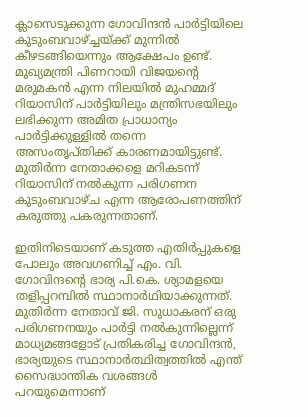ക്ലാസെടുക്കുന്ന ഗോവിന്ദന്‍ പാര്‍ട്ടിയിലെ കുടുംബവാഴ്‌ച്ചയ്‌ക്ക് മുന്നില്‍ കീഴടങ്ങിയെന്നും ആക്ഷേപം ഉണ്ട്. മുഖ്യമന്ത്രി പിണറായി വിജയന്റെ മരുമകന്‍ എന്ന നിലയില്‍ മുഹമ്മദ് റിയാസിന് പാര്‍ട്ടിയിലും മന്ത്രിസഭയിലും ലഭിക്കുന്ന അമിത പ്രാധാന്യം പാര്‍ട്ടിക്കുള്ളില്‍ തന്നെ അസംതൃപ്തിക്ക് കാരണമായിട്ടുണ്ട്. മുതിര്‍ന്ന നേതാക്കളെ മറികടന്ന് റിയാസിന് നല്‍കുന്ന പരിഗണന കുടുംബവാഴ്ച എന്ന ആരോപണത്തിന് കരുത്തു പകരുന്നതാണ്.

ഇതിനിടെയാണ് കടുത്ത എതിര്‍പ്പുകളെ പോലും അവഗണിച്ച് എം. വി. ഗോവിന്ദന്റെ ഭാര്യ പി.കെ. ശ്യാമളയെ തളിപ്പറമ്പില്‍ സ്ഥാനാര്‍ഥിയാക്കുന്നത്. മുതിര്‍ന്ന നേതാവ് ജി. സുധാകരന് ഒരു പരിഗണനയും പാര്‍ട്ടി നല്‍കുന്നില്ലെന്ന് മാധ്യമങ്ങളോട് പ്രതികരിച്ച ഗോവിന്ദന്‍, ഭാര്യയുടെ സ്ഥാനാര്‍ത്ഥിത്വത്തില്‍ എന്ത് സൈദ്ധാന്തിക വശങ്ങള്‍ പറയുമെന്നാണ്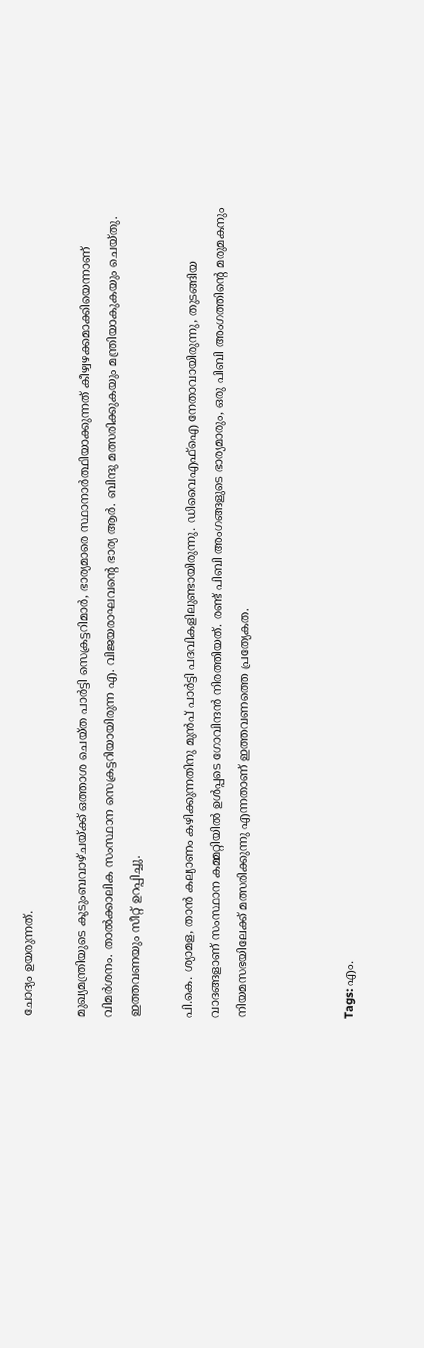ചോദ്യം ഉയരുന്നത്.

മുഖ്യമന്ത്രിയുടെ കുടുംബവാഴ്ചയ്‌ക്ക് ഒത്താശ ചെയ്ത പാര്‍ട്ടി സെക്രട്ടറിമാര്‍, ഭാര്യമാരെ സ്ഥാനാര്‍ത്ഥിയാക്കുന്നത് കീഴ്വഴക്കമാക്കിയെന്നാണ് വിമര്‍ശനം. താല്‍ക്കാലിക സംസ്ഥാന സെക്രട്ടറിയായിരുന്ന എ. വിജയരാഘവന്റെ ഭാര്യ ആര്‍. ബിന്ദു മത്സരിക്കുകയും മന്ത്രിയാകുകയും ചെയ്തു. ഇത്തവണയും സീറ്റ് ഉറപ്പിച്ചു.

പി.കെ. ശ്യാമള, താന്‍ കല്യാണം കഴിക്കുന്നതിനു മുന്‍പ് പാര്‍ട്ടി പദവികളിലുണ്ടായിരുന്നു. ഡിവൈഎഫ്ഐ നേതാവായിരുന്നു, തുടങ്ങിയ വാദങ്ങളാണ് സംസ്ഥാന കമ്മറ്റിയില്‍ ഉള്‍പ്പടെ ഗോവിന്ദന്‍ നിരത്തിയത്. രണ്ട് പിബി അംഗങ്ങളുടെ ഭാര്യമാരും, ഒരു പിബി അംഗത്തിന്റെ മരുമകനും നിയമസഭയിലേക്ക് മത്സരിക്കുന്നു എന്നതാണ് ഇത്തവണത്തെ പ്രത്യേകത.



Tags: എം.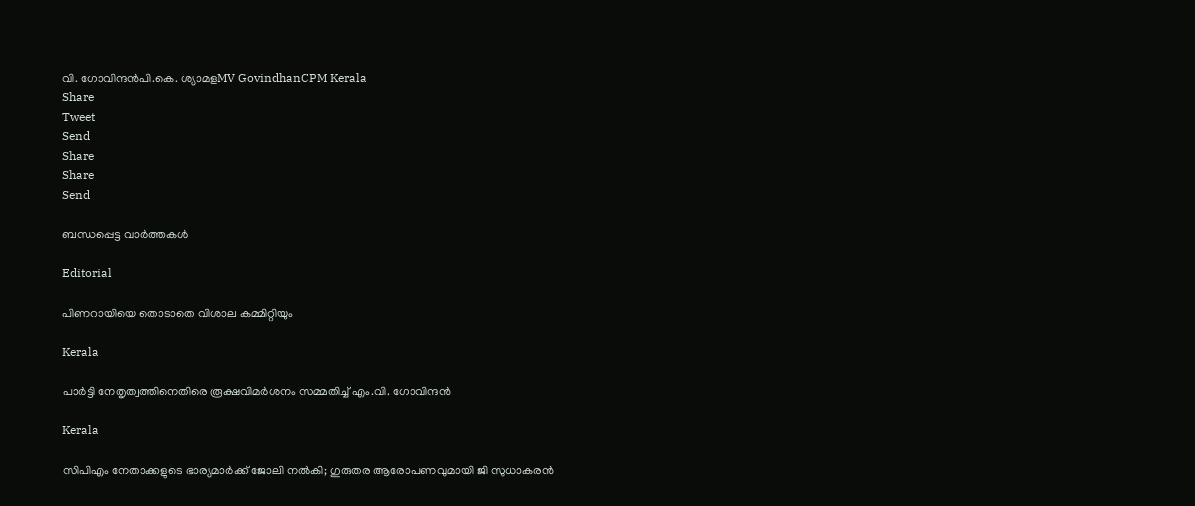വി. ഗോവിന്ദന്‍പി.കെ. ശ്യാമളMV GovindhanCPM Kerala
Share
Tweet
Send
Share
Share
Send

ബന്ധപ്പെട്ട വാര്‍ത്തകള്‍

Editorial

പിണറായിയെ തൊടാതെ വിശാല കമ്മിറ്റിയും

Kerala

പാര്‍ട്ടി നേതൃത്വത്തിനെതിരെ രൂക്ഷവിമര്‍ശനം സമ്മതിച്ച് എം.വി. ഗോവിന്ദന്‍

Kerala

സിപിഎം നേതാക്കളുടെ ഭാര്യമാർക്ക് ജോലി നൽകി; ഗുരുതര ആരോപണവുമായി ജി സുധാകരൻ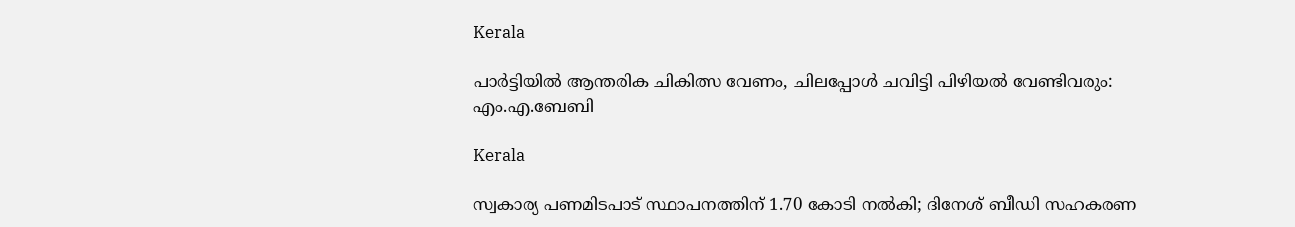Kerala

പാര്‍ട്ടിയില്‍ ആന്തരിക ചികിത്സ വേണം, ചിലപ്പോള്‍ ചവിട്ടി പിഴിയല്‍ വേണ്ടിവരും: എം.എ.ബേബി

Kerala

സ്വകാര്യ പണമിടപാട് സ്ഥാപനത്തിന് 1.70 കോടി നല്‍കി; ദിനേശ് ബീഡി സഹകരണ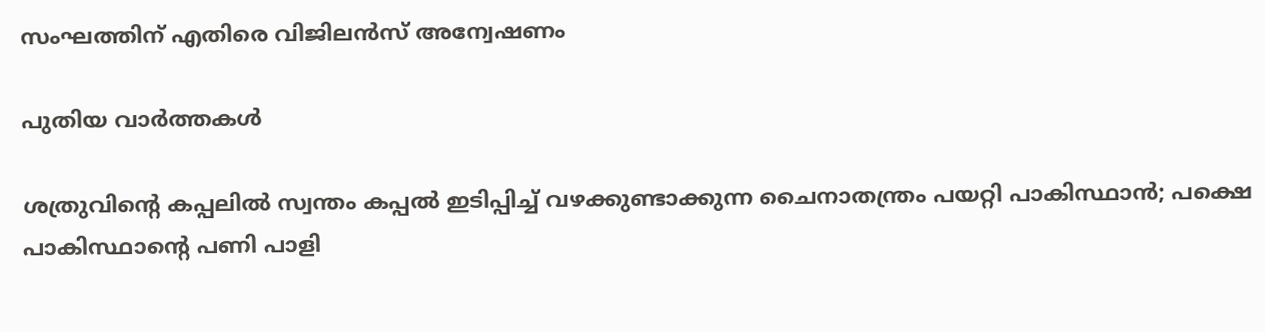സംഘത്തിന് എതിരെ വിജിലന്‍സ് അന്വേഷണം

പുതിയ വാര്‍ത്തകള്‍

ശത്രുവിന്റെ കപ്പലില്‍ സ്വന്തം കപ്പല്‍ ഇടിപ്പിച്ച് വഴക്കുണ്ടാക്കുന്ന ചൈനാതന്ത്രം പയറ്റി പാകിസ്ഥാന്‍; പക്ഷെ പാകിസ്ഥാന്റെ പണി പാളി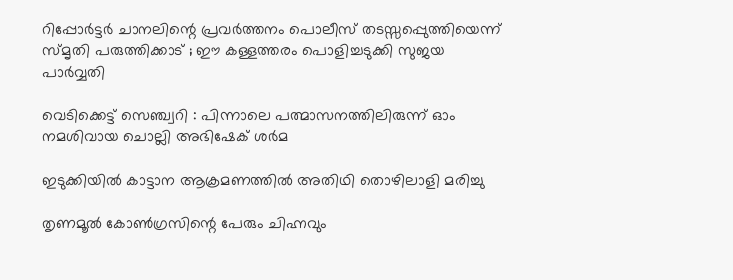റിപ്പോര്‍ട്ടര്‍ ചാനലിന്റെ പ്രവര്‍ത്തനം പൊലീസ് തടസ്സപ്പെുത്തിയെന്ന് സ്മൃതി പരുത്തിക്കാട് ; ഈ കള്ളത്തരം പൊളിച്ചടുക്കി സുജയ പാര്‍വ്വതി

വെടിക്കെട്ട് സെഞ്ച്വറി : പിന്നാലെ പത്മാസനത്തിലിരുന്ന് ഓം നമശിവായ ചൊല്ലി അഭിഷേക് ശര്‍മ

ഇടുക്കിയില്‍ കാട്ടാന ആക്രമണത്തില്‍ അതിഥി തൊഴിലാളി മരിച്ചു

തൃണമൂല്‍ കോണ്‍ഗ്രസിന്റെ പേരും ചിഹ്നവും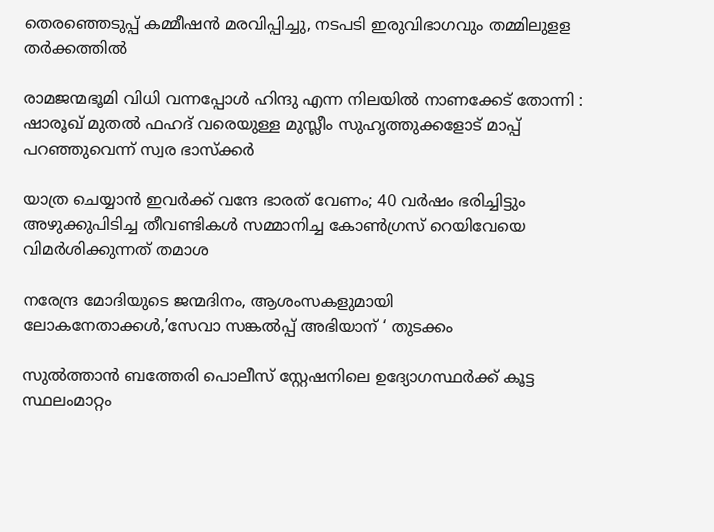തെരഞ്ഞെടുപ്പ് കമ്മീഷന്‍ മരവിപ്പിച്ചു, നടപടി ഇരുവിഭാഗവും തമ്മിലുളള തര്‍ക്കത്തില്‍

രാമജന്മഭൂമി വിധി വന്നപ്പോൾ ഹിന്ദു എന്ന നിലയിൽ നാണക്കേട് തോന്നി : ഷാരൂഖ് മുതൽ ഫഹദ് വരെയുള്ള മുസ്ലീം സുഹൃത്തുക്കളോട് മാപ്പ് പറഞ്ഞുവെന്ന് സ്വര ഭാസ്ക്കർ

യാത്ര ചെയ്യാന്‍ ഇവര്‍ക്ക് വന്ദേ ഭാരത് വേണം; 40 വര്‍ഷം ഭരിച്ചിട്ടും അഴുക്കുപിടിച്ച തീവണ്ടികള്‍ സമ്മാനിച്ച കോണ്‍ഗ്രസ് റെയിവേയെ വിമര്‍ശിക്കുന്നത് തമാശ

നരേന്ദ്ര മോദിയുടെ ജന്മദിനം, ആശംസകളുമായി ലോകനേതാക്കള്‍,’സേവാ സങ്കല്‍പ്പ് അഭിയാന് ‘ തുടക്കം

സുല്‍ത്താന്‍ ബത്തേരി പൊലീസ് സ്റ്റേഷനിലെ ഉദ്യോഗസ്ഥര്‍ക്ക് കൂട്ട സ്ഥലംമാറ്റം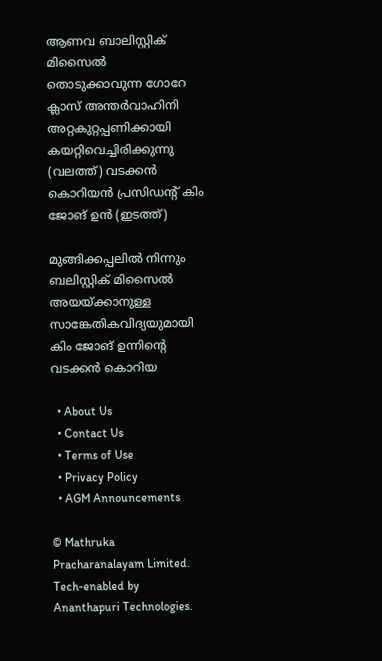ആണവ ബാലിസ്റ്റിക് മിസൈല്‍ തൊടുക്കാവുന്ന ഗോറേ ക്ലാസ് അന്തര്‍വാഹിനി അറ്റകുറ്റപ്പണിക്കായി കയറ്റിവെച്ചിരിക്കുന്നു (വലത്ത്) വടക്കന്‍ കൊറിയന്‍ പ്രസിഡന്‍റ് കിം ജോങ് ഉന്‍ (ഇടത്ത്)

മുങ്ങിക്കപ്പലില്‍ നിന്നും ബലിസ്റ്റിക് മിസൈല്‍ അയയ്‌ക്കാനുള്ള സാങ്കേതികവിദ്യയുമായി കിം ജോങ് ഉന്നിന്റെ വടക്കന്‍ കൊറിയ

  • About Us
  • Contact Us
  • Terms of Use
  • Privacy Policy
  • AGM Announcements

© Mathruka Pracharanalayam Limited.
Tech-enabled by Ananthapuri Technologies.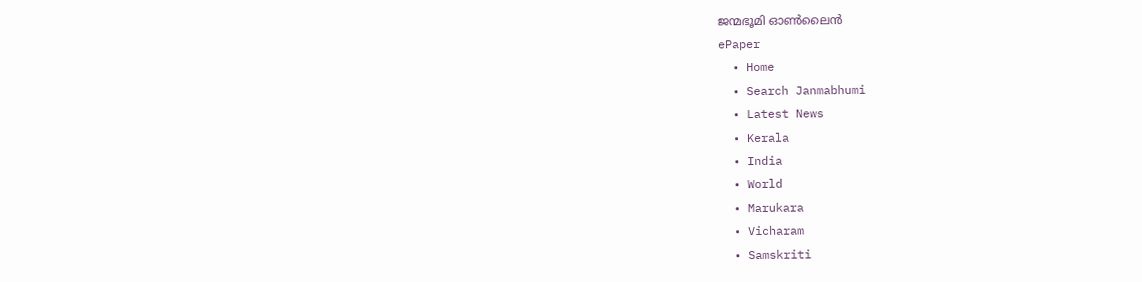ജന്മഭൂമി ഓണ്‍ലൈന്‍
ePaper
  • Home
  • Search Janmabhumi
  • Latest News
  • Kerala
  • India
  • World
  • Marukara
  • Vicharam
  • Samskriti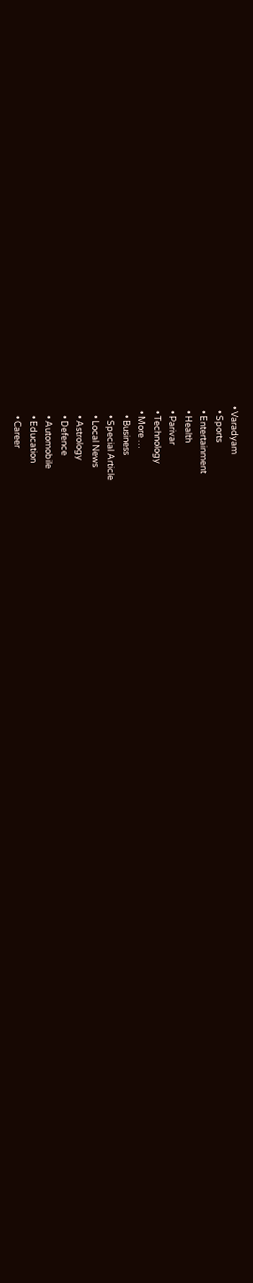• Varadyam
  • Sports
  • Entertainment
  • Health
  • Parivar
  • Technology
  • More …
    • Business
    • Special Article
    • Local News
    • Astrology
    • Defence
    • Automobile
    • Education
    • Career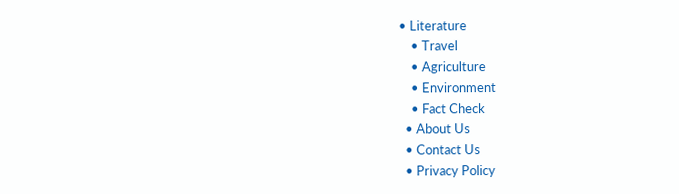• Literature
    • Travel
    • Agriculture
    • Environment
    • Fact Check
  • About Us
  • Contact Us
  • Privacy Policy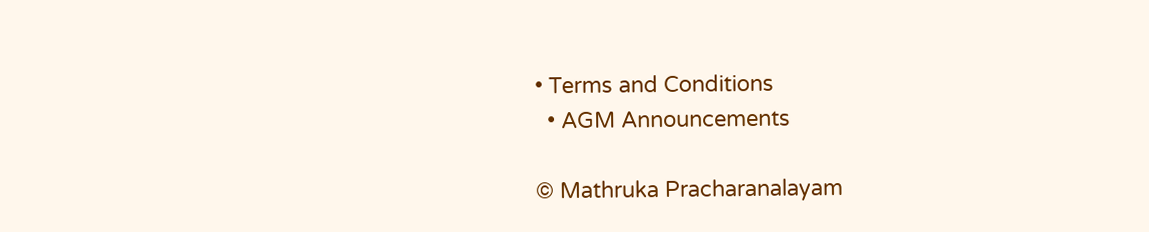• Terms and Conditions
  • AGM Announcements

© Mathruka Pracharanalayam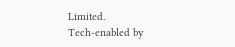Limited.
Tech-enabled by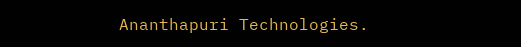Ananthapuri Technologies.